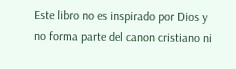Este libro no es inspirado por Dios y no forma parte del canon cristiano ni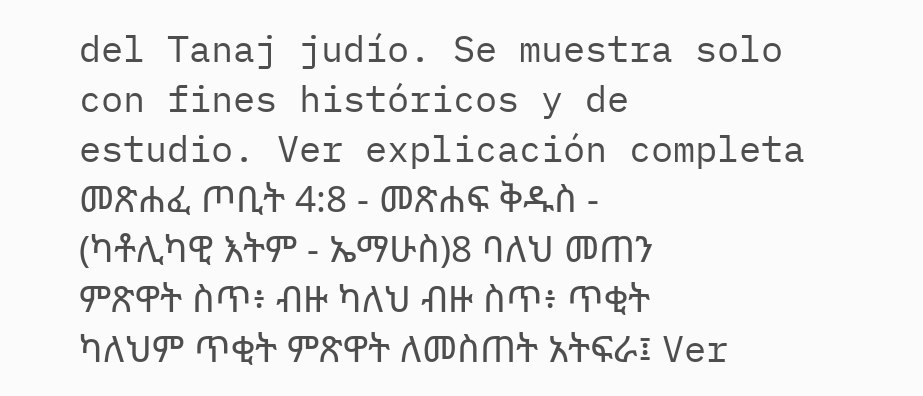del Tanaj judío. Se muestra solo con fines históricos y de estudio. Ver explicación completa መጽሐፈ ጦቢት 4:8 - መጽሐፍ ቅዱስ - (ካቶሊካዊ እትም - ኤማሁስ)8 ባለህ መጠን ምጽዋት ስጥ፥ ብዙ ካለህ ብዙ ስጥ፥ ጥቂት ካለህም ጥቂት ምጽዋት ለመስጠት አትፍራ፤ Ver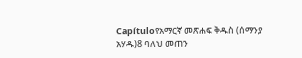Capítuloየአማርኛ መጽሐፍ ቅዱስ (ሰማንያ አሃዱ)8 ባለህ መጠን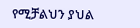የሚቻልህን ያህል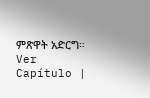ምጽዋት አድርግ። Ver Capítulo |